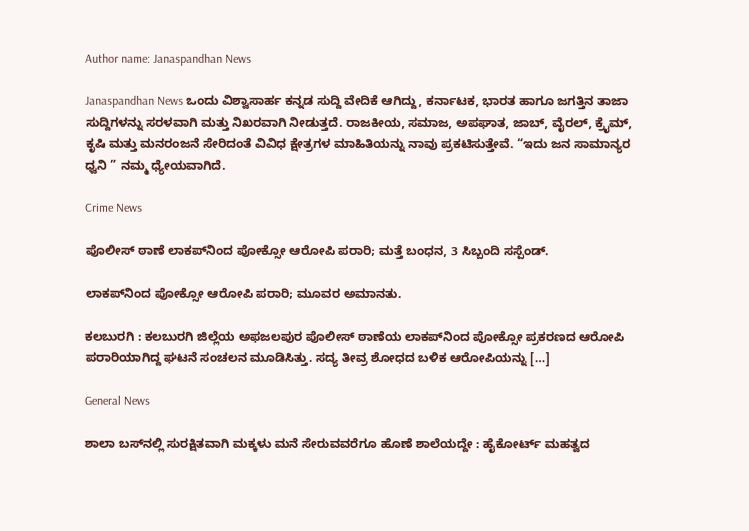Author name: Janaspandhan News

Janaspandhan News ಒಂದು ವಿಶ್ವಾಸಾರ್ಹ ಕನ್ನಡ ಸುದ್ದಿ ವೇದಿಕೆ ಆಗಿದ್ದು, ಕರ್ನಾಟಕ, ಭಾರತ ಹಾಗೂ ಜಗತ್ತಿನ ತಾಜಾ ಸುದ್ದಿಗಳನ್ನು ಸರಳವಾಗಿ ಮತ್ತು ನಿಖರವಾಗಿ ನೀಡುತ್ತದೆ. ರಾಜಕೀಯ, ಸಮಾಜ, ಅಪಘಾತ, ಜಾಬ್‌, ವೈರಲ್‌, ಕ್ರೈಮ್, ಕೃಷಿ ಮತ್ತು ಮನರಂಜನೆ ಸೇರಿದಂತೆ ವಿವಿಧ ಕ್ಷೇತ್ರಗಳ ಮಾಹಿತಿಯನ್ನು ನಾವು ಪ್ರಕಟಿಸುತ್ತೇವೆ. “ಇದು ಜನ ಸಾಮಾನ್ಯರ ಧ್ವನಿ ” ನಮ್ಮ ಧ್ಯೇಯವಾಗಿದೆ.

Crime News

ಪೊಲೀಸ್ ಠಾಣೆ ಲಾಕಪ್‌ನಿಂದ ಪೋಕ್ಸೋ ಆರೋಪಿ ಪರಾರಿ; ಮತ್ತೆ ಬಂಧನ, 3 ಸಿಬ್ಬಂದಿ ಸಸ್ಪೆಂಡ್.

ಲಾಕಪ್‌ನಿಂದ ಪೋಕ್ಸೋ ಆರೋಪಿ ಪರಾರಿ; ಮೂವರ ಅಮಾನತು.

ಕಲಬುರಗಿ : ಕಲಬುರಗಿ ಜಿಲ್ಲೆಯ ಅಫಜಲಪುರ ಪೊಲೀಸ್ ಠಾಣೆಯ ಲಾಕಪ್‌ನಿಂದ ಪೋಕ್ಸೋ ಪ್ರಕರಣದ ಆರೋಪಿ ಪರಾರಿಯಾಗಿದ್ದ ಘಟನೆ ಸಂಚಲನ ಮೂಡಿಸಿತ್ತು. ಸದ್ಯ ತೀವ್ರ ಶೋಧದ ಬಳಿಕ ಆರೋಪಿಯನ್ನು […]

General News

ಶಾಲಾ ಬಸ್‌ನಲ್ಲಿ ಸುರಕ್ಷಿತವಾಗಿ ಮಕ್ಕಳು ಮನೆ ಸೇರುವವರೆಗೂ ಹೊಣೆ ಶಾಲೆಯದ್ದೇ : ಹೈಕೋರ್ಟ್ ಮಹತ್ವದ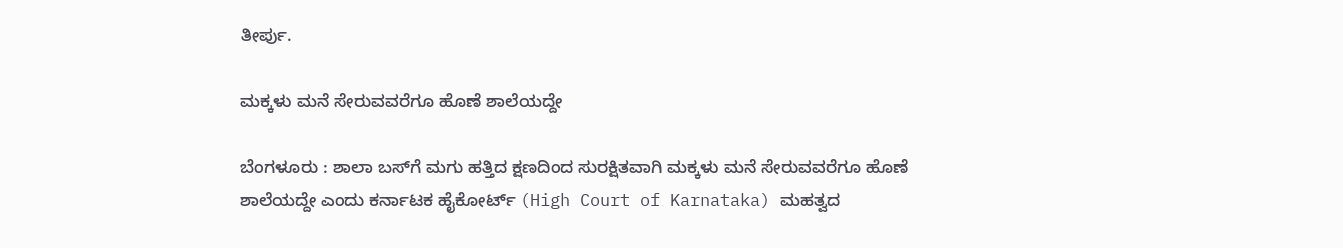ತೀರ್ಪು.

ಮಕ್ಕಳು ಮನೆ ಸೇರುವವರೆಗೂ ಹೊಣೆ ಶಾಲೆಯದ್ದೇ

ಬೆಂಗಳೂರು : ಶಾಲಾ ಬಸ್‌ಗೆ ಮಗು ಹತ್ತಿದ ಕ್ಷಣದಿಂದ ಸುರಕ್ಷಿತವಾಗಿ ಮಕ್ಕಳು ಮನೆ ಸೇರುವವರೆಗೂ ಹೊಣೆ ಶಾಲೆಯದ್ದೇ ಎಂದು ಕರ್ನಾಟಕ ಹೈಕೋರ್ಟ್ (High Court of Karnataka) ಮಹತ್ವದ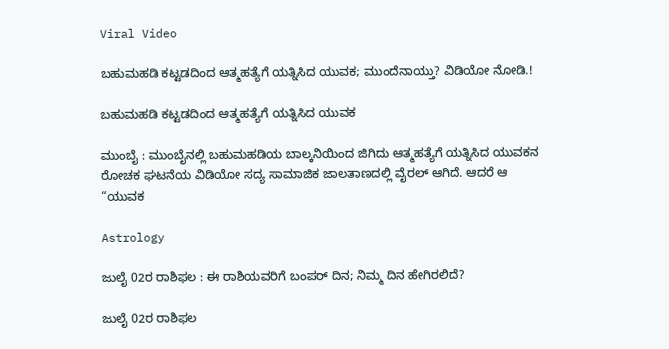Viral Video

ಬಹುಮಹಡಿ ಕಟ್ಟಡದಿಂದ ಆತ್ಮಹತ್ಯೆಗೆ ಯತ್ನಿಸಿದ ಯುವಕ; ಮುಂದೆನಾಯ್ತು? ವಿಡಿಯೋ ನೋಡಿ.!

ಬಹುಮಹಡಿ ಕಟ್ಟಡದಿಂದ ಆತ್ಮಹತ್ಯೆಗೆ ಯತ್ನಿಸಿದ ಯುವಕ

ಮುಂಬೈ : ಮುಂಬೈನಲ್ಲಿ ಬಹುಮಹಡಿಯ ಬಾಲ್ಕನಿಯಿಂದ ಜಿಗಿದು ಆತ್ಮಹತ್ಯೆಗೆ ಯತ್ನಿಸಿದ ಯುವಕನ ರೋಚಕ ಘಟನೆಯ ವಿಡಿಯೋ ಸದ್ಯ ಸಾಮಾಜಿಕ ಜಾಲತಾಣದಲ್ಲಿ ವೈರಲ್‌ ಆಗಿದೆ. ಆದರೆ ಆ “ಯುವಕ

Astrology

ಜುಲೈ 02ರ ರಾಶಿಫಲ : ಈ ರಾಶಿಯವರಿಗೆ ಬಂಪರ್ ದಿನ; ನಿಮ್ಮ ದಿನ ಹೇಗಿರಲಿದೆ?

ಜುಲೈ 02ರ ರಾಶಿಫಲ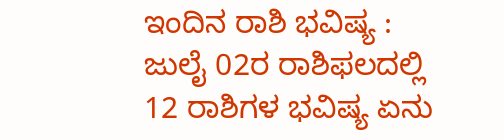ಇಂದಿನ ರಾಶಿ ಭವಿಷ್ಯ : ಜುಲೈ 02ರ ರಾಶಿಫಲದಲ್ಲಿ 12 ರಾಶಿಗಳ ಭವಿಷ್ಯ ಏನು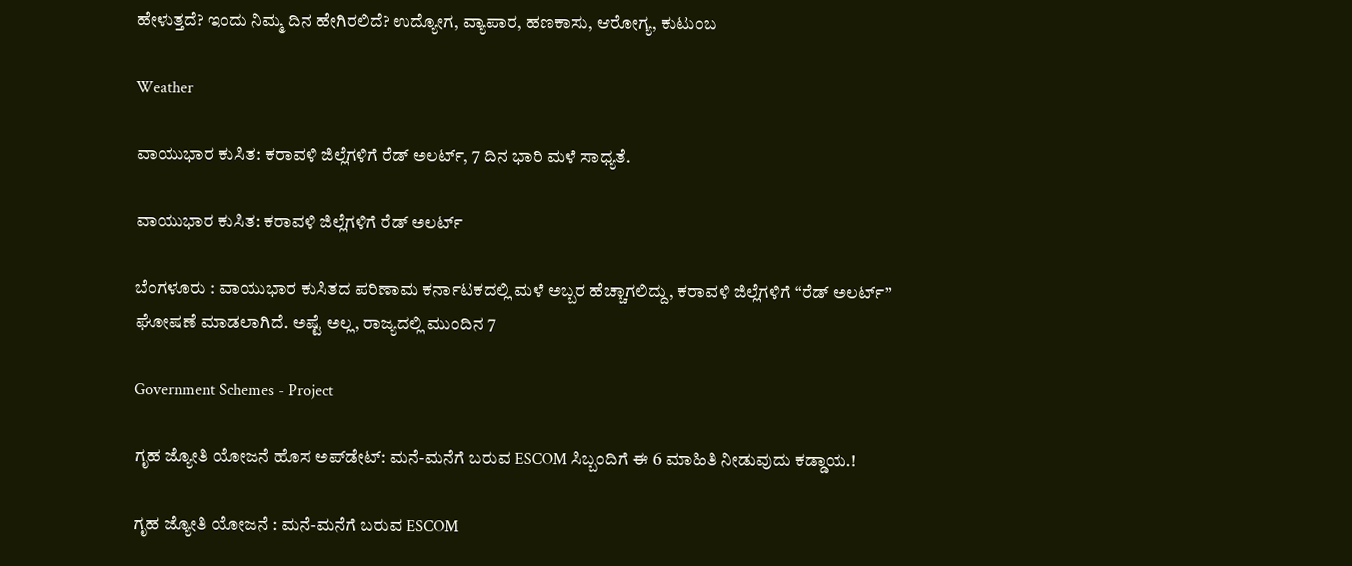ಹೇಳುತ್ತದೆ? ಇಂದು ನಿಮ್ಮ ದಿನ ಹೇಗಿರಲಿದೆ? ಉದ್ಯೋಗ, ವ್ಯಾಪಾರ, ಹಣಕಾಸು, ಆರೋಗ್ಯ, ಕುಟುಂಬ

Weather

ವಾಯುಭಾರ ಕುಸಿತ: ಕರಾವಳಿ ಜಿಲ್ಲೆಗಳಿಗೆ ರೆಡ್ ಅಲರ್ಟ್, 7 ದಿನ ಭಾರಿ ಮಳೆ ಸಾಧ್ಯತೆ.

ವಾಯುಭಾರ ಕುಸಿತ: ಕರಾವಳಿ ಜಿಲ್ಲೆಗಳಿಗೆ ರೆಡ್ ಅಲರ್ಟ್

ಬೆಂಗಳೂರು : ವಾಯುಭಾರ ಕುಸಿತದ ಪರಿಣಾಮ ಕರ್ನಾಟಕದಲ್ಲಿ ಮಳೆ ಅಬ್ಬರ ಹೆಚ್ಚಾಗಲಿದ್ದು, ಕರಾವಳಿ ಜಿಲ್ಲೆಗಳಿಗೆ “ರೆಡ್ ಅಲರ್ಟ್” ಘೋಷಣೆ ಮಾಡಲಾಗಿದೆ. ಅಷ್ಟೆ ಅಲ್ಲ, ರಾಜ್ಯದಲ್ಲಿ ಮುಂದಿನ 7

Government Schemes - Project

ಗೃಹ ಜ್ಯೋತಿ ಯೋಜನೆ ಹೊಸ ಅಪ್‌ಡೇಟ್: ಮನೆ-ಮನೆಗೆ ಬರುವ ESCOM ಸಿಬ್ಬಂದಿಗೆ ಈ 6 ಮಾಹಿತಿ ನೀಡುವುದು ಕಡ್ಡಾಯ.!

ಗೃಹ ಜ್ಯೋತಿ ಯೋಜನೆ : ಮನೆ-ಮನೆಗೆ ಬರುವ ESCOM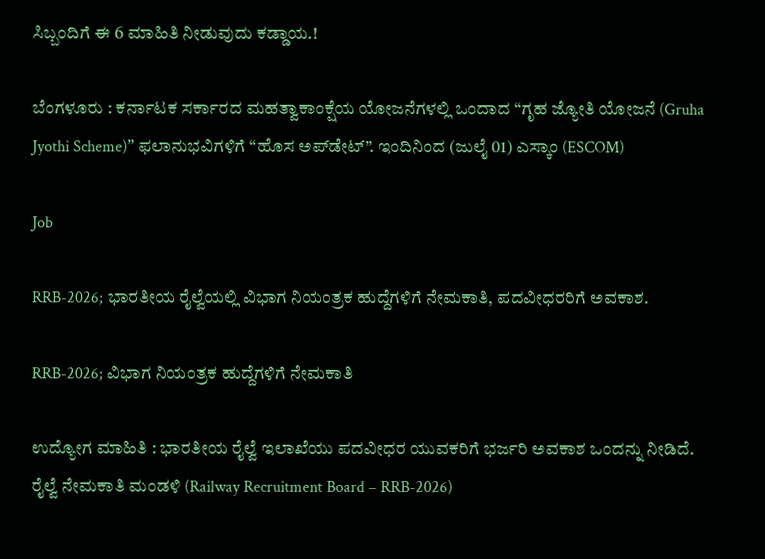ಸಿಬ್ಬಂದಿಗೆ ಈ 6 ಮಾಹಿತಿ ನೀಡುವುದು ಕಡ್ಡಾಯ.!

ಬೆಂಗಳೂರು : ಕರ್ನಾಟಕ ಸರ್ಕಾರದ ಮಹತ್ವಾಕಾಂಕ್ಷೆಯ ಯೋಜನೆಗಳಲ್ಲಿ ಒಂದಾದ “ಗೃಹ ಜ್ಯೋತಿ ಯೋಜನೆ (Gruha Jyothi Scheme)” ಫಲಾನುಭವಿಗಳಿಗೆ “ಹೊಸ ಅಪ್‌ಡೇಟ್”. ಇಂದಿನಿಂದ (ಜುಲೈ 01) ಎಸ್ಕಾಂ (ESCOM)

Job

RRB-2026; ಭಾರತೀಯ ರೈಲ್ವೆಯಲ್ಲಿ ವಿಭಾಗ ನಿಯಂತ್ರಕ ಹುದ್ದೆಗಳಿಗೆ ನೇಮಕಾತಿ, ಪದವೀಧರರಿಗೆ ಅವಕಾಶ.

RRB-2026; ವಿಭಾಗ ನಿಯಂತ್ರಕ ಹುದ್ದೆಗಳಿಗೆ ನೇಮಕಾತಿ

ಉದ್ಯೋಗ ಮಾಹಿತಿ : ಭಾರತೀಯ ರೈಲ್ವೆ ಇಲಾಖೆಯು ಪದವೀಧರ ಯುವಕರಿಗೆ ಭರ್ಜರಿ ಅವಕಾಶ ಒಂದನ್ನು ನೀಡಿದೆ. ರೈಲ್ವೆ ನೇಮಕಾತಿ ಮಂಡಳಿ (Railway Recruitment Board – RRB-2026)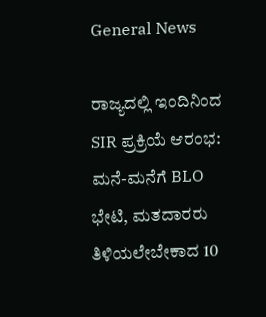General News

ರಾಜ್ಯದಲ್ಲಿ ಇಂದಿನಿಂದ SIR ಪ್ರಕ್ರಿಯೆ ಆರಂಭ: ಮನೆ-ಮನೆಗೆ BLO ಭೇಟಿ, ಮತದಾರರು ತಿಳಿಯಲೇಬೇಕಾದ 10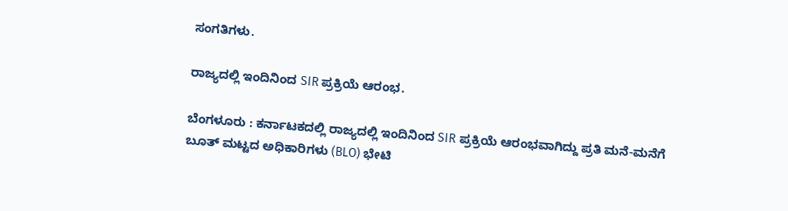ಸಂಗತಿಗಳು.

ರಾಜ್ಯದಲ್ಲಿ ಇಂದಿನಿಂದ SIR ಪ್ರಕ್ರಿಯೆ ಆರಂಭ.

ಬೆಂಗಳೂರು : ಕರ್ನಾಟಕದಲ್ಲಿ ರಾಜ್ಯದಲ್ಲಿ ಇಂದಿನಿಂದ SIR ಪ್ರಕ್ರಿಯೆ ಆರಂಭವಾಗಿದ್ದು ಪ್ರತಿ ಮನೆ-ಮನೆಗೆ ಬೂತ್ ಮಟ್ಟದ ಅಧಿಕಾರಿಗಳು (BLO) ಭೇಟಿ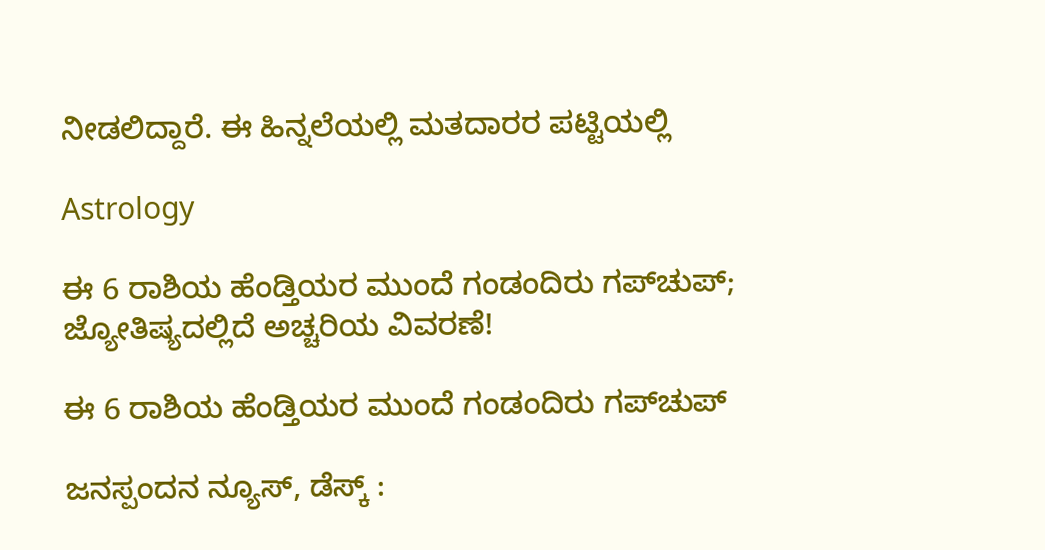ನೀಡಲಿದ್ದಾರೆ. ಈ ಹಿನ್ನಲೆಯಲ್ಲಿ ಮತದಾರರ ಪಟ್ಟಿಯಲ್ಲಿ

Astrology

ಈ 6 ರಾಶಿಯ ಹೆಂಡ್ತಿಯರ ಮುಂದೆ ಗಂಡಂದಿರು ಗಪ್‌ಚುಪ್; ಜ್ಯೋತಿಷ್ಯದಲ್ಲಿದೆ ಅಚ್ಚರಿಯ ವಿವರಣೆ!

ಈ 6 ರಾಶಿಯ ಹೆಂಡ್ತಿಯರ ಮುಂದೆ ಗಂಡಂದಿರು ಗಪ್‌ಚುಪ್

ಜನಸ್ಪಂದನ ನ್ಯೂಸ್‌, ಡೆಸ್ಕ್‌ :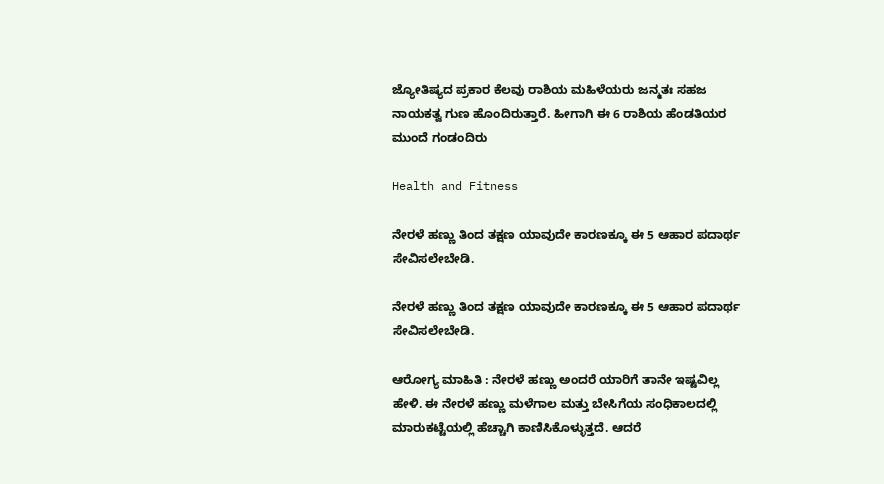ಜ್ಯೋತಿಷ್ಯದ ಪ್ರಕಾರ ಕೆಲವು ರಾಶಿಯ ಮಹಿಳೆಯರು ಜನ್ಮತಃ ಸಹಜ ನಾಯಕತ್ವ ಗುಣ ಹೊಂದಿರುತ್ತಾರೆ. ಹೀಗಾಗಿ ಈ 6 ರಾಶಿಯ ಹೆಂಡತಿಯರ ಮುಂದೆ ಗಂಡಂದಿರು

Health and Fitness

ನೇರಳೆ ಹಣ್ಣು ತಿಂದ ತಕ್ಷಣ ಯಾವುದೇ ಕಾರಣಕ್ಕೂ ಈ 5 ಆಹಾರ ಪದಾರ್ಥ ಸೇವಿಸಲೇಬೇಡಿ.

ನೇರಳೆ ಹಣ್ಣು ತಿಂದ ತಕ್ಷಣ ಯಾವುದೇ ಕಾರಣಕ್ಕೂ ಈ 5 ಆಹಾರ ಪದಾರ್ಥ ಸೇವಿಸಲೇಬೇಡಿ.

ಆರೋಗ್ಯ ಮಾಹಿತಿ : ನೇರಳೆ ಹಣ್ಣು ಅಂದರೆ ಯಾರಿಗೆ ತಾನೇ ಇಷ್ಟವಿಲ್ಲ ಹೇಳಿ. ಈ ನೇರಳೆ ಹಣ್ಣು ಮಳೆಗಾಲ ಮತ್ತು ಬೇಸಿಗೆಯ ಸಂಧಿಕಾಲದಲ್ಲಿ ಮಾರುಕಟ್ಟೆಯಲ್ಲಿ ಹೆಚ್ಚಾಗಿ ಕಾಣಿಸಿಕೊಳ್ಳುತ್ತದೆ. ಆದರೆ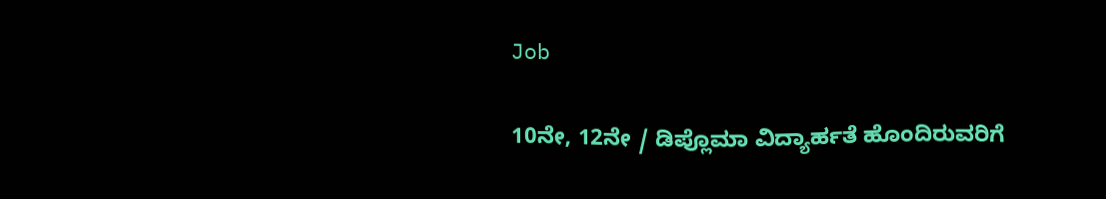Job

10ನೇ, 12ನೇ / ಡಿಪ್ಲೊಮಾ ವಿದ್ಯಾರ್ಹತೆ ಹೊಂದಿರುವರಿಗೆ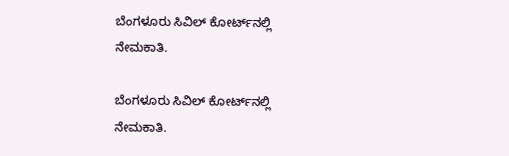ಬೆಂಗಳೂರು ಸಿವಿಲ್ ಕೋರ್ಟ್‌ನಲ್ಲಿ ನೇಮಕಾತಿ.

ಬೆಂಗಳೂರು ಸಿವಿಲ್ ಕೋರ್ಟ್‌ನಲ್ಲಿ ನೇಮಕಾತಿ.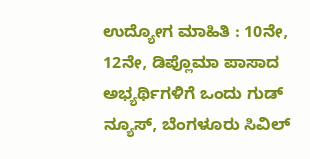ಉದ್ಯೋಗ ಮಾಹಿತಿ : 10ನೇ, 12ನೇ, ಡಿಪ್ಲೊಮಾ ಪಾಸಾದ ಅಭ್ಯರ್ಥಿಗಳಿಗೆ ಒಂದು ಗುಡ್‌ ನ್ಯೂಸ್‌, ಬೆಂಗಳೂರು ಸಿವಿಲ್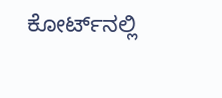ಕೋರ್ಟ್‌ನಲ್ಲಿ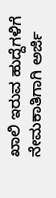ಖಾಲಿ ಇರುವ ಹುದ್ದೆಗಳಿಗೆ ನೇಮಕಾತಿಗಾಗಿ ಅರ್ಜಿ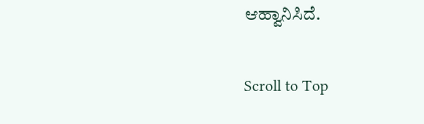ಆಹ್ವಾನಿಸಿದೆ.

Scroll to Top